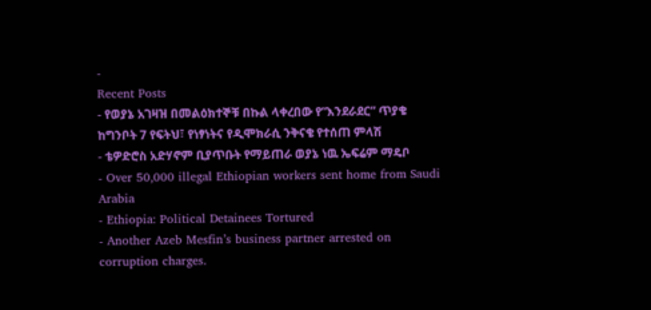-
Recent Posts
- የወያኔ አገዛዝ በመልዕክተኞቹ በኩል ላቀረበው የ“እንደራደር” ጥያቄ ከግንቦት 7 የፍትህ፣ የነፃነትና የዲሞክራሲ ንቅናቄ የተሰጠ ምላሽ
- ቴዎድሮስ አድሃኖም ቢያጥቡት የማይጠራ ወያኔ ነዉ ኤፍሬም ማዴቦ
- Over 50,000 illegal Ethiopian workers sent home from Saudi Arabia
- Ethiopia: Political Detainees Tortured
- Another Azeb Mesfin’s business partner arrested on corruption charges.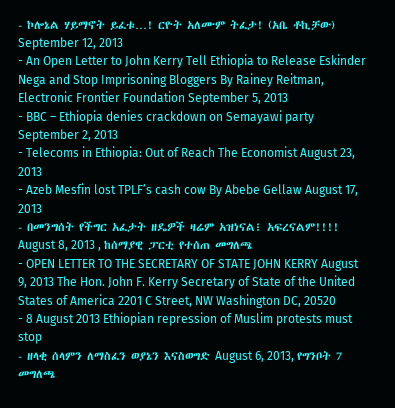- ኮሎኔል ሃይማኖት ይፈቱ…! ርዮት አለሙም ትፈታ! (አቤ ቶኪቻው) September 12, 2013
- An Open Letter to John Kerry Tell Ethiopia to Release Eskinder Nega and Stop Imprisoning Bloggers By Rainey Reitman, Electronic Frontier Foundation September 5, 2013
- BBC – Ethiopia denies crackdown on Semayawi party September 2, 2013
- Telecoms in Ethiopia: Out of Reach The Economist August 23, 2013
- Azeb Mesfin lost TPLF’s cash cow By Abebe Gellaw August 17, 2013
- በመንግሰት የችግር አፈታት ዘዴዎች ዛሬም አዝነናል፧ አፍረናልም!!!! August 8, 2013 , ከሰማያዊ ፓርቲ የተሰጠ መግለጫ
- OPEN LETTER TO THE SECRETARY OF STATE JOHN KERRY August 9, 2013 The Hon. John F. Kerry Secretary of State of the United States of America 2201 C Street, NW Washington DC, 20520
- 8 August 2013 Ethiopian repression of Muslim protests must stop
- ዘላቂ ሰላምን ለማስፈን ወያኔን እናስወግድ August 6, 2013, የግንቦት 7 መግለጫ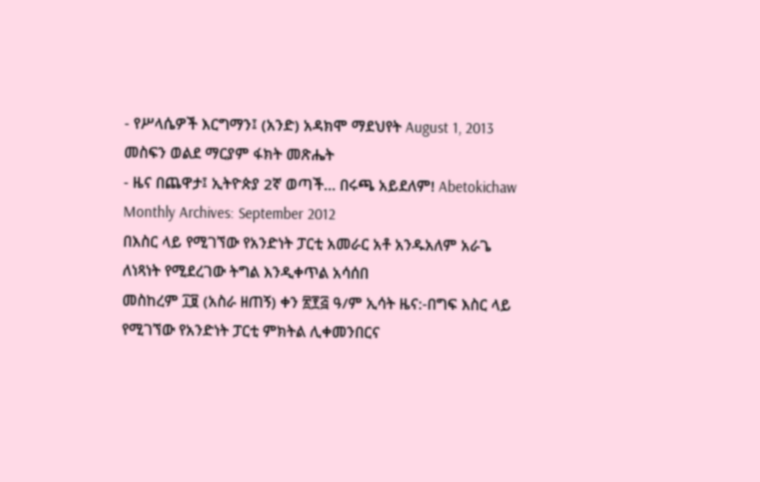- የሥላሴዎች እርግማን፤ (አንድ) አዳክሞ ማደህየት August 1, 2013 መስፍን ወልደ ማርያም ፋክት መጽሔት
- ዜና በጨዋታ፤ ኢትዮጵያ 2ኛ ወጣች… በሩጫ አይደለም! Abetokichaw
Monthly Archives: September 2012
በእስር ላይ የሚገኘው የአንድነት ፓርቲ አመራር አቶ አንዱአለም አራጌ ለነጻነት የሚደረገው ትግል እንዲቀጥል አሳሰበ
መስከረም ፲፱ (አስራ ዘጠኝ) ቀን ፳፻፭ ዓ/ም ኢሳት ዜና:-በግፍ እስር ላይ የሚገኘው የአንድነት ፓርቲ ምክትል ሊቀመንበርና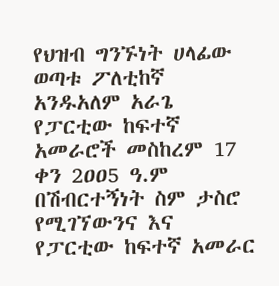የህዝብ ግንኙነት ሀላፊው ወጣቱ ፖለቲከኛ አንዱአለም አራጌ የፓርቲው ከፍተኛ አመራሮች መስከረም 17 ቀን 2ዐዐ5 ዓ.ም በሽብርተኝነት ስም ታስሮ የሚገኘውንና እና የፓርቲው ከፍተኛ አመራር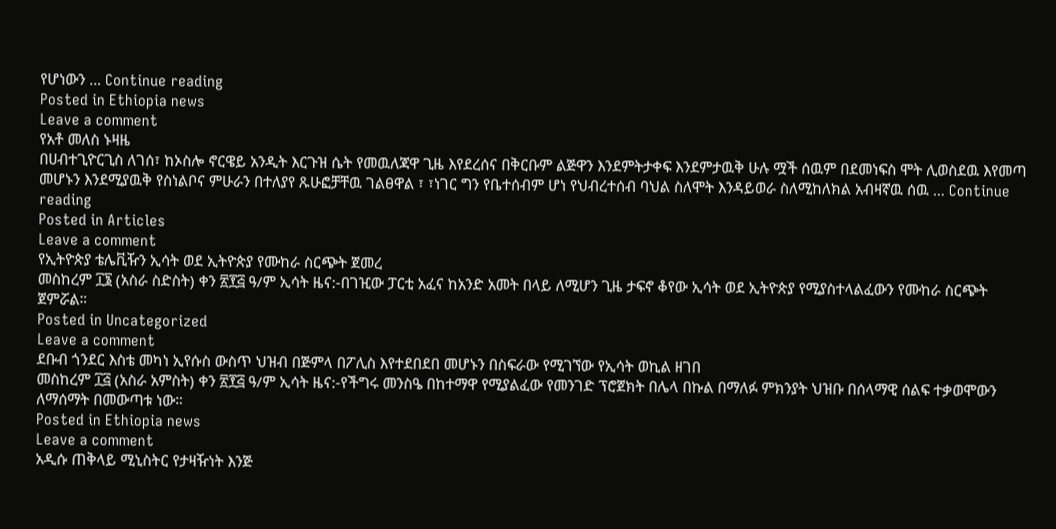የሆነውን … Continue reading
Posted in Ethiopia news
Leave a comment
የአቶ መለስ ኑዛዜ
በሀብተጊዮርጊስ ለገሰ፣ ከኦስሎ ኖርዌይ አንዲት እርጉዝ ሴት የመዉለጃዋ ጊዜ እየደረሰና በቅርቡም ልጅዋን እንደምትታቀፍ እንደምታዉቅ ሁሉ ሟች ሰዉም በደመነፍስ ሞት ሊወስደዉ እየመጣ መሆኑን እንደሚያዉቅ የስነልቦና ምሁራን በተለያየ ጹሁፎቻቸዉ ገልፀዋል ፣ ፣ነገር ግን የቤተሰብም ሆነ የህብረተሰብ ባህል ስለሞት እንዳይወራ ስለሚከለክል አብዛኛዉ ሰዉ … Continue reading
Posted in Articles
Leave a comment
የኢትዮጵያ ቴሌቪዥን ኢሳት ወደ ኢትዮጵያ የሙከራ ስርጭት ጀመረ
መስከረም ፲፮ (አስራ ስድስት) ቀን ፳፻፭ ዓ/ም ኢሳት ዜና:-በገዢው ፓርቲ አፈና ከአንድ አመት በላይ ለሚሆን ጊዜ ታፍኖ ቆየው ኢሳት ወደ ኢትዮጵያ የሚያስተላልፈውን የሙከራ ስርጭት ጀምሯል።
Posted in Uncategorized
Leave a comment
ደቡብ ጎንደር እስቴ መካነ ኢየሱስ ውስጥ ህዝብ በጅምላ በፖሊስ እየተደበደበ መሆኑን በስፍራው የሚገኘው የኢሳት ወኪል ዘገበ
መስከረም ፲፭ (አስራ አምስት) ቀን ፳፻፭ ዓ/ም ኢሳት ዜና:-የችግሩ መንስዔ በከተማዋ የሚያልፈው የመንገድ ፕሮጀክት በሌላ በኩል በማለፉ ምክንያት ህዝቡ በሰላማዊ ሰልፍ ተቃወሞውን ለማሰማት በመውጣቱ ነው።
Posted in Ethiopia news
Leave a comment
አዲሱ ጠቅላይ ሚኒስትር የታዛዥነት እንጅ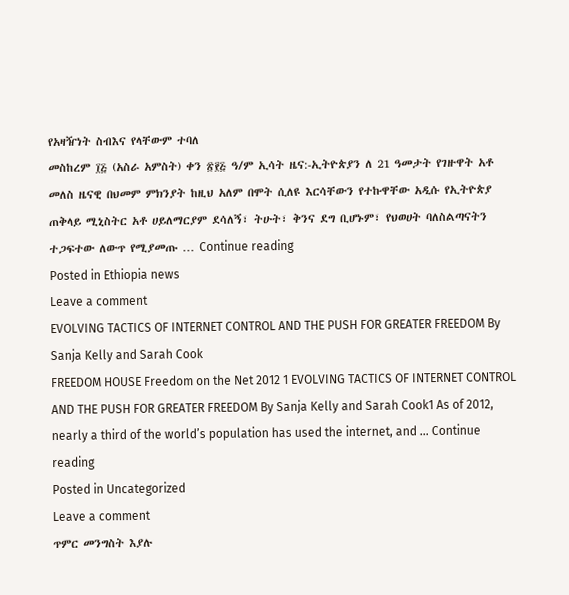የአዛዥነት ስብእና የላቸውም ተባለ
መስከረም ፲፭ (አስራ አምስት) ቀን ፳፻፭ ዓ/ም ኢሳት ዜና:-ኢትዮጵያን ለ 21 ዓመታት የገዙዋት አቶ መለስ ዜናዊ በህመም ምክንያት ከዚህ አለም በሞት ሲለዩ እርሳቸውን የተኩዋቸው አዲሱ የኢትዮጵያ ጠቅላይ ሚኒስትር አቶ ሀይለማርያም ደሳለኝ፣ ትሁት፣ ቅንና ደግ ቢሆኑም፣ የህወሀት ባለስልጣናትን ተጋፍተው ለውጥ የሚያመጡ … Continue reading
Posted in Ethiopia news
Leave a comment
EVOLVING TACTICS OF INTERNET CONTROL AND THE PUSH FOR GREATER FREEDOM By Sanja Kelly and Sarah Cook
FREEDOM HOUSE Freedom on the Net 2012 1 EVOLVING TACTICS OF INTERNET CONTROL AND THE PUSH FOR GREATER FREEDOM By Sanja Kelly and Sarah Cook1 As of 2012, nearly a third of the world’s population has used the internet, and … Continue reading
Posted in Uncategorized
Leave a comment
ጥምር መንግስት እያሉ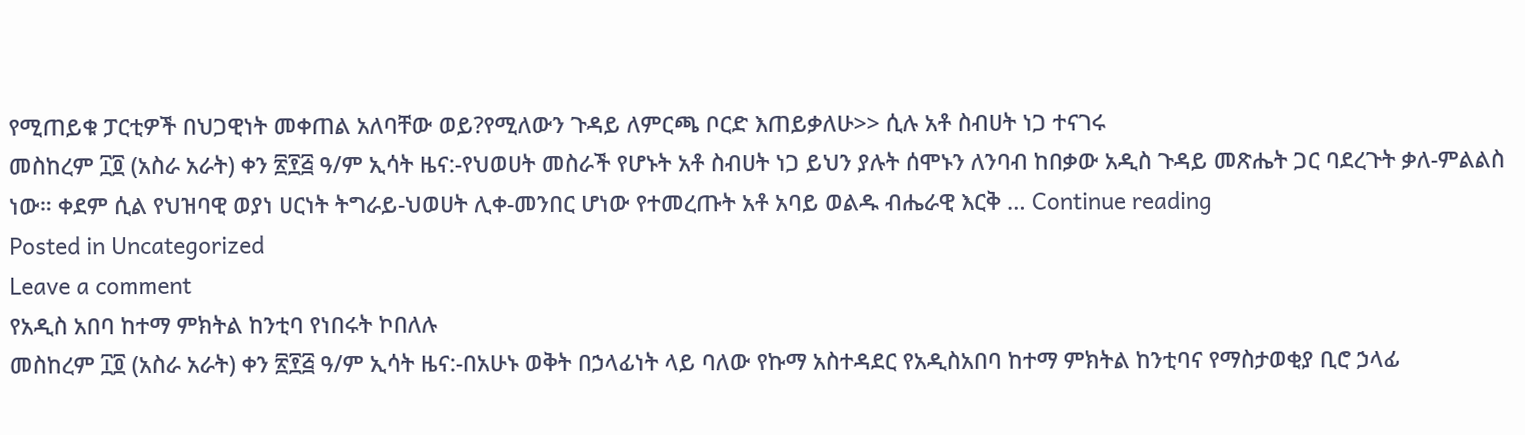የሚጠይቁ ፓርቲዎች በህጋዊነት መቀጠል አለባቸው ወይ?የሚለውን ጉዳይ ለምርጫ ቦርድ እጠይቃለሁ>> ሲሉ አቶ ስብሀት ነጋ ተናገሩ
መስከረም ፲፬ (አስራ አራት) ቀን ፳፻፭ ዓ/ም ኢሳት ዜና:-የህወሀት መስራች የሆኑት አቶ ስብሀት ነጋ ይህን ያሉት ሰሞኑን ለንባብ ከበቃው አዲስ ጉዳይ መጽሔት ጋር ባደረጉት ቃለ-ምልልስ ነው። ቀደም ሲል የህዝባዊ ወያነ ሀርነት ትግራይ-ህወሀት ሊቀ-መንበር ሆነው የተመረጡት አቶ አባይ ወልዱ ብሔራዊ እርቅ … Continue reading
Posted in Uncategorized
Leave a comment
የአዲስ አበባ ከተማ ምክትል ከንቲባ የነበሩት ኮበለሉ
መስከረም ፲፬ (አስራ አራት) ቀን ፳፻፭ ዓ/ም ኢሳት ዜና:-በአሁኑ ወቅት በኃላፊነት ላይ ባለው የኩማ አስተዳደር የአዲስአበባ ከተማ ምክትል ከንቲባና የማስታወቂያ ቢሮ ኃላፊ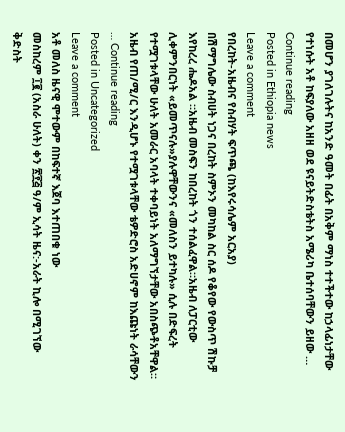በመሆን ያገለገሉትና ከአንድ ዓመት በፊት በአቅም ማነስ ተተችተው ከኃላፊነታቸው የተነሱት አቶ ከፍያለው አዘዘ ወደ ዩናይትድስቴትስ አሜሪካ ቤተሰባቸውን ይዘው … Continue reading
Posted in Ethiopia news
Leave a comment
የበረከት-አዜብና የስብሃት ፍጥጫ (ከእየሩሳሌም አርአያ)
በሽማግሌው ስብሀት ነጋና በረከት ስምኦን መካከል ስር ሰዶ የቆየው የውስጥ ሽኩቻ እየከረረ ሔዶአል ።አዜብ መስፍን ከበረከት ጎን ተሰልፈዋል።አዜብ ለፓርቲው ሊቀምንበርነት «ይመጥናሉ»ያሉዋቸውንና «መለስን ይተካሉ» ሲሉ በድፍረት የተሟገቱላቸው ሁለት አመራር አባላት ተቀባይነት አለማግኘታቸው አበስጭቶአቸዋል። አዜብ የጠ/ሚ/ር እንዲሆኑ የተሟገቱላቸው ቴዎድሮስ አድሀኖም ከእጩነት ራሳቸውን … Continue reading
Posted in Uncategorized
Leave a comment
አቶ መለስ ዜናዊ ሞተውም በከፍተኛ እጀባ እተጠበቁ ነው
መስከረም ፲፪ (አስራ ሁለት) ቀን ፳፻፭ ዓ/ም ኢሳት ዜና:-አራት ኪሎ በሚገኘው ቅድስት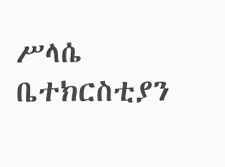ሥላሴ ቤተክርስቲያን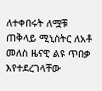ለተቀበሩት ለሟቹ ጠቅላይ ሚኒስትር ለአቶ መለስ ዜናዊ ልዩ ጥበቃ እየተደረገላቸው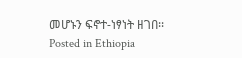መሆኑን ፍኖተ-ነፃነት ዘገበ፡፡
Posted in Ethiopia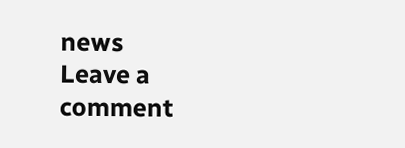news
Leave a comment